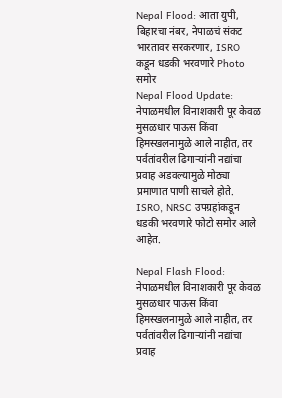Nepal Flood: आता युपी, बिहारचा नंबर, नेपाळचं संकट भारतावर सरकरणार, ISRO कडून धडकी भरवणारे Photo समोर
Nepal Flood Update: नेपाळमधील विनाशकारी पूर केवळ मुसळधार पाऊस किंवा हिमस्खलनामुळे आले नाहीत, तर पर्वतांवरील ढिगाऱ्यांनी नद्यांचा प्रवाह अडवल्यामुळे मोठ्या प्रमाणात पाणी साचले होते. ISRO, NRSC उपग्रहांकडून धडकी भरवणारे फोटो समोर आले आहेत.

Nepal Flash Flood: नेपाळमधील विनाशकारी पूर केवळ मुसळधार पाऊस किंवा हिमस्खलनामुळे आले नाहीत, तर पर्वतांवरील ढिगाऱ्यांनी नद्यांचा प्रवाह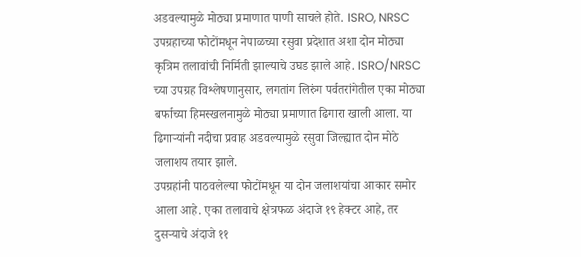अडवल्यामुळे मोठ्या प्रमाणात पाणी साचले होते. ISRO, NRSC उपग्रहाच्या फोटोंमधून नेपाळच्या रसुवा प्रदेशात अशा दोन मोठ्या कृत्रिम तलावांची निर्मिती झाल्याचे उघड झाले आहे. ISRO/NRSC च्या उपग्रह विश्लेषणानुसार, लगतांग लिरुंग पर्वतरांगेतील एका मोठ्या बर्फाच्या हिमस्खलनामुळे मोठ्या प्रमाणात ढिगारा खाली आला. या ढिगाऱ्यांनी नदीचा प्रवाह अडवल्यामुळे रसुवा जिल्ह्यात दोन मोठे जलाशय तयार झाले.
उपग्रहांनी पाठवलेल्या फोटोंमधून या दोन जलाशयांचा आकार समोर आला आहे. एका तलावाचे क्षेत्रफळ अंदाजे १९ हेक्टर आहे, तर दुसऱ्याचे अंदाजे ११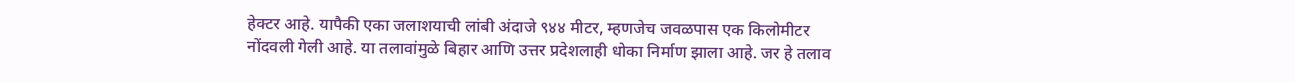हेक्टर आहे. यापैकी एका जलाशयाची लांबी अंदाजे ९४४ मीटर, म्हणजेच जवळपास एक किलोमीटर नोंदवली गेली आहे. या तलावांमुळे बिहार आणि उत्तर प्रदेशलाही धोका निर्माण झाला आहे. जर हे तलाव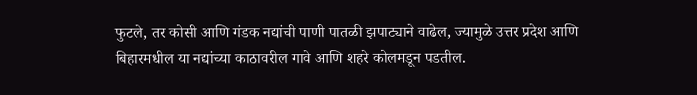फुटले, तर कोसी आणि गंडक नद्यांची पाणी पातळी झपाट्याने वाढेल, ज्यामुळे उत्तर प्रदेश आणि बिहारमधील या नद्यांच्या काठावरील गावे आणि शहरे कोलमडून पडतील.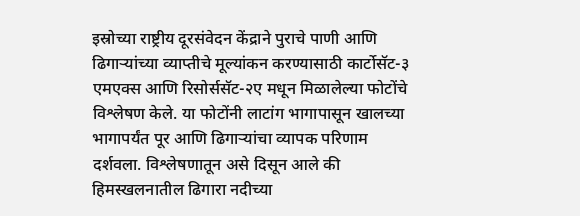इस्रोच्या राष्ट्रीय दूरसंवेदन केंद्राने पुराचे पाणी आणि ढिगाऱ्यांच्या व्याप्तीचे मूल्यांकन करण्यासाठी कार्टोसॅट-३ एमएक्स आणि रिसोर्ससॅट-२ए मधून मिळालेल्या फोटोंचे विश्लेषण केले. या फोटोंनी लाटांग भागापासून खालच्या भागापर्यंत पूर आणि ढिगाऱ्यांचा व्यापक परिणाम दर्शवला. विश्लेषणातून असे दिसून आले की हिमस्खलनातील ढिगारा नदीच्या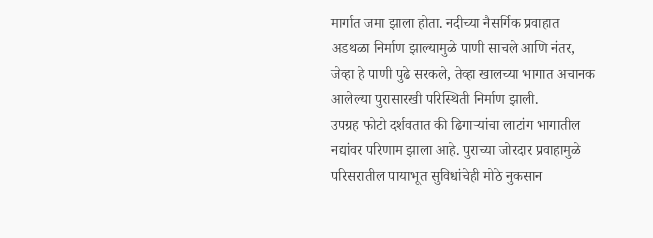मार्गात जमा झाला होता. नदीच्या नैसर्गिक प्रवाहात अडथळा निर्माण झाल्यामुळे पाणी साचले आणि नंतर, जेव्हा हे पाणी पुढे सरकले, तेव्हा खालच्या भागात अचानक आलेल्या पुरासारखी परिस्थिती निर्माण झाली.
उपग्रह फोटो दर्शवतात की ढिगाऱ्यांचा लाटांग भागातील नद्यांवर परिणाम झाला आहे. पुराच्या जोरदार प्रवाहामुळे परिसरातील पायाभूत सुविधांचेही मोठे नुकसान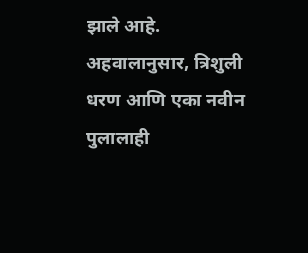झाले आहे. अहवालानुसार, त्रिशुली धरण आणि एका नवीन पुलालाही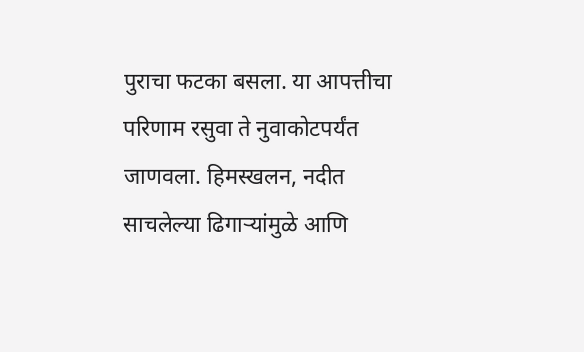पुराचा फटका बसला. या आपत्तीचा परिणाम रसुवा ते नुवाकोटपर्यंत जाणवला. हिमस्खलन, नदीत साचलेल्या ढिगाऱ्यांमुळे आणि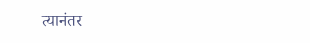त्यानंतर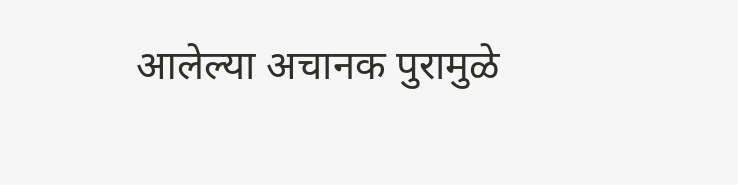आलेल्या अचानक पुरामुळे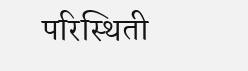परिस्थिती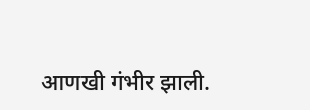आणखी गंभीर झाली.